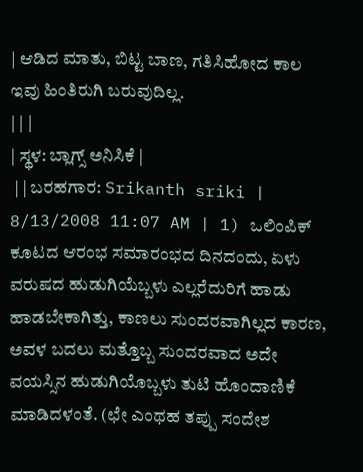| ಆಡಿದ ಮಾತು, ಬಿಟ್ಟ ಬಾಣ, ಗತಿಸಿಹೋದ ಕಾಲ ಇವು ಹಿಂತಿರುಗಿ ಬರುವುದಿಲ್ಲ.
| | |
| ಸ್ಥಳ: ಬ್ಲಾಗ್ಸ್ ಅನಿಸಿಕೆ |
 | | ಬರಹಗಾರ: Srikanth sriki | 8/13/2008 11:07 AM | 1) ಒಲಿಂಪಿಕ್ ಕೂಟದ ಆರಂಭ ಸಮಾರಂಭದ ದಿನದಂದು, ಏಳು ವರುಷದ ಹುಡುಗಿಯೆಬ್ಬಳು ಎಲ್ಲರೆದುರಿಗೆ ಹಾಡು ಹಾಡಬೇಕಾಗಿತ್ತು, ಕಾಣಲು ಸುಂದರವಾಗಿಲ್ಲದ ಕಾರಣ, ಅವಳ ಬದಲು ಮತ್ತೊಬ್ಬ ಸುಂದರವಾದ ಅದೇ ವಯಸ್ಸಿನ ಹುಡುಗಿಯೊಬ್ಬಳು ತುಟಿ ಹೊಂದಾಣಿಕೆ ಮಾಡಿದಳಂತೆ. (ಛೇ ಎಂಥಹ ತಪ್ಪು ಸಂದೇಶ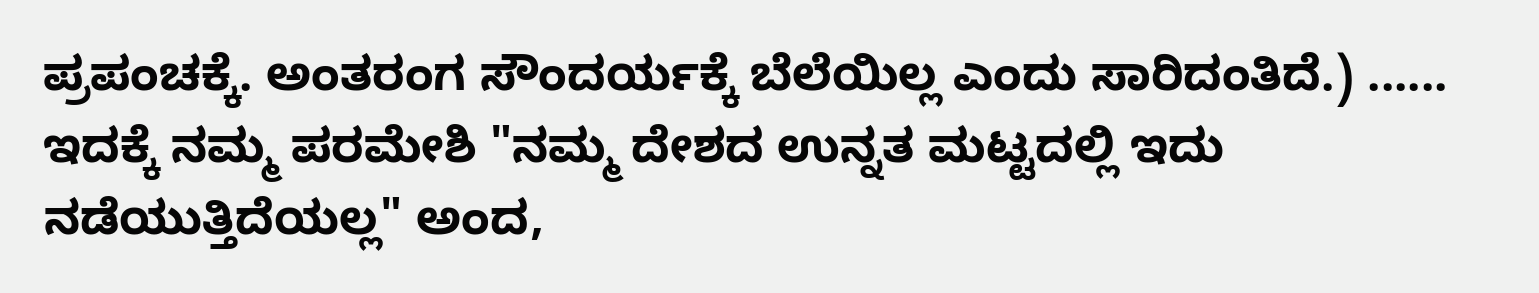ಪ್ರಪಂಚಕ್ಕೆ. ಅಂತರಂಗ ಸೌಂದರ್ಯಕ್ಕೆ ಬೆಲೆಯಿಲ್ಲ ಎಂದು ಸಾರಿದಂತಿದೆ.) ...... ಇದಕ್ಕೆ ನಮ್ಮ ಪರಮೇಶಿ "ನಮ್ಮ ದೇಶದ ಉನ್ನತ ಮಟ್ಟದಲ್ಲಿ ಇದು ನಡೆಯುತ್ತಿದೆಯಲ್ಲ" ಅಂದ,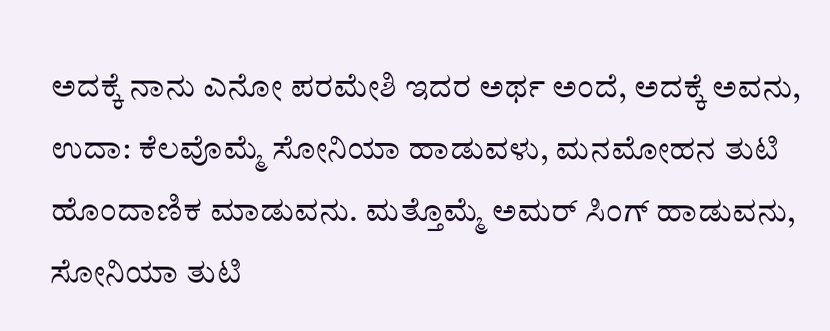ಅದಕ್ಕೆ ನಾನು ಎನೋ ಪರಮೇಶಿ ಇದರ ಅರ್ಥ ಅಂದೆ, ಅದಕ್ಕೆ ಅವನು, ಉದಾ: ಕೆಲವೊಮ್ಮೆ ಸೋನಿಯಾ ಹಾಡುವಳು, ಮನಮೋಹನ ತುಟಿ ಹೊಂದಾಣಿಕ ಮಾಡುವನು. ಮತ್ತೊಮ್ಮೆ ಅಮರ್ ಸಿಂಗ್ ಹಾಡುವನು, ಸೋನಿಯಾ ತುಟಿ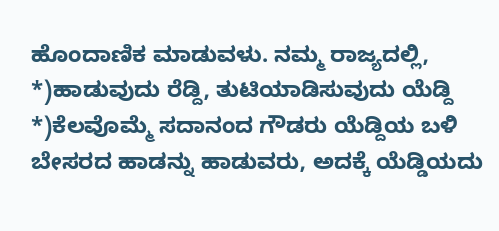ಹೊಂದಾಣಿಕ ಮಾಡುವಳು. ನಮ್ಮ ರಾಜ್ಯದಲ್ಲಿ, *)ಹಾಡುವುದು ರೆಡ್ದಿ, ತುಟಿಯಾಡಿಸುವುದು ಯೆಡ್ದಿ *)ಕೆಲವೊಮ್ಮೆ ಸದಾನಂದ ಗೌಡರು ಯೆಡ್ದಿಯ ಬಳಿ ಬೇಸರದ ಹಾಡನ್ನು ಹಾಡುವರು, ಅದಕ್ಕೆ ಯೆಡ್ಡಿಯದು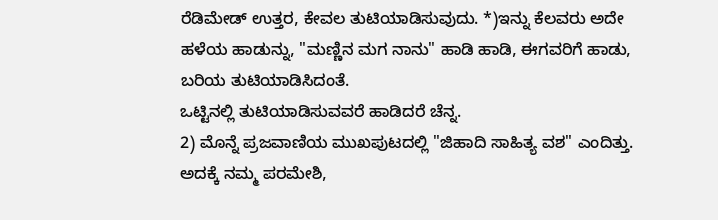ರೆಡಿಮೇಡ್ ಉತ್ತರ, ಕೇವಲ ತುಟಿಯಾಡಿಸುವುದು. *)ಇನ್ನು ಕೆಲವರು ಅದೇ ಹಳೆಯ ಹಾಡುನ್ನು, "ಮಣ್ಣಿನ ಮಗ ನಾನು" ಹಾಡಿ ಹಾಡಿ, ಈಗವರಿಗೆ ಹಾಡು, ಬರಿಯ ತುಟಿಯಾಡಿಸಿದಂತೆ.
ಒಟ್ಟಿನಲ್ಲಿ ತುಟಿಯಾಡಿಸುವವರೆ ಹಾಡಿದರೆ ಚೆನ್ನ.
2) ಮೊನ್ನೆ ಪ್ರಜವಾಣಿಯ ಮುಖಪುಟದಲ್ಲಿ "ಜಿಹಾದಿ ಸಾಹಿತ್ಯ ವಶ" ಎಂದಿತ್ತು. ಅದಕ್ಕೆ ನಮ್ಮ ಪರಮೇಶಿ,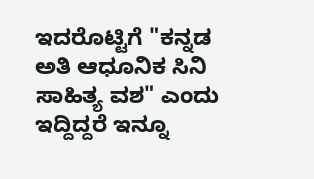ಇದರೊಟ್ಟಿಗೆ "ಕನ್ನಡ ಅತಿ ಆಧೂನಿಕ ಸಿನಿ ಸಾಹಿತ್ಯ ವಶ" ಎಂದು ಇದ್ದಿದ್ದರೆ ಇನ್ನೂ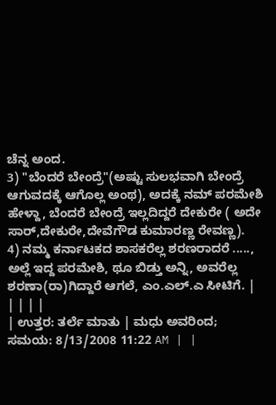ಚೆನ್ನ ಅಂದ.
3) "ಬೆಂದರೆ ಬೇಂದ್ರೆ"(ಅಷ್ಟು ಸುಲಭವಾಗಿ ಬೇಂದ್ರೆ ಆಗುವದಕ್ಕೆ ಆಗೊಲ್ಲ ಅಂಥ), ಅದಕ್ಕೆ ನಮ್ ಪರಮೇಶಿ ಹೇಳ್ದಾ, ಬೆಂದರೆ ಬೇಂದ್ರೆ ಇಲ್ಲದಿದ್ದರೆ ದೇಕುರೇ ( ಅದೇ ಸಾರ್,ದೇಕುರೇ,ದೇವೆಗೌಡ ಕುಮಾರಣ್ಣ ರೇವಣ್ಣ).
4) ನಮ್ಮ ಕರ್ನಾಟಕದ ಶಾಸಕರೆಲ್ಲ ಶರಣರಾದರೆ ....., ಅಲ್ಲೆ ಇದ್ದ ಪರಮೇಶಿ, ಥೂ ಬಿಡ್ತು ಅನ್ನಿ, ಅವರೆಲ್ಲ ಶರಣಾ(ರಾ)ಗಿದ್ದಾರೆ ಆಗಲೆ, ಎಂ.ಎಲ್.ಎ ಸೀಟಿಗೆ. | | | | |
| ಉತ್ತರ: ತರ್ಲೆ ಮಾತು | ಮಧು ಅವರಿಂದ; ಸಮಯ: 8/13/2008 11:22 AM | |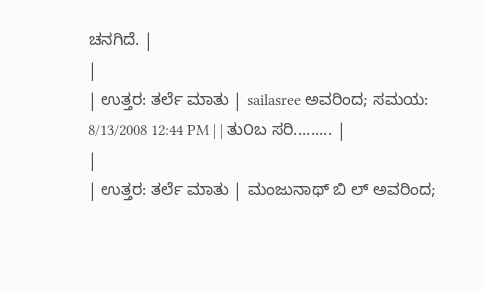ಚನಗಿದೆ. |
|
| ಉತ್ತರ: ತರ್ಲೆ ಮಾತು | sailasree ಅವರಿಂದ; ಸಮಯ: 8/13/2008 12:44 PM | | ತು೦ಬ ಸರಿ......... |
|
| ಉತ್ತರ: ತರ್ಲೆ ಮಾತು | ಮಂಜುನಾಥ್ ಬಿ ಲ್ ಅವರಿಂದ;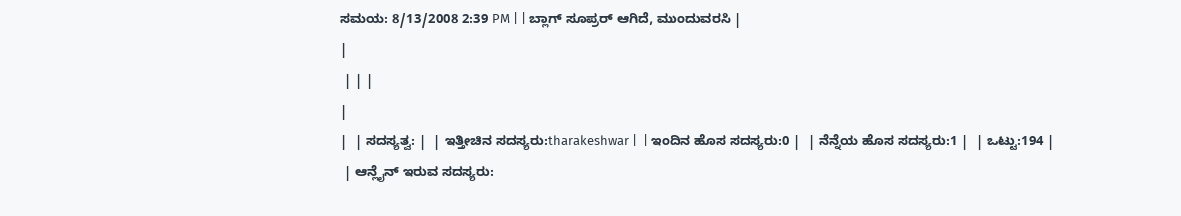ಸಮಯ: 8/13/2008 2:39 PM | | ಬ್ಲಾಗ್ ಸೂಪ್ರರ್ ಆಗಿದೆ, ಮುಂದುವರಸಿ |
|
 | | |
|
|  | ಸದಸ್ಯತ್ವ: |  | ಇತ್ತೀಚಿನ ಸದಸ್ಯರು:tharakeshwar |  | ಇಂದಿನ ಹೊಸ ಸದಸ್ಯರು:0 |  | ನೆನ್ನೆಯ ಹೊಸ ಸದಸ್ಯರು:1 |  | ಒಟ್ಟು:194 |
 | ಆನ್ಲೈನ್ ಇರುವ ಸದಸ್ಯರು: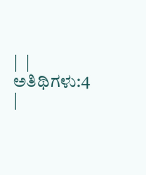|  | ಅತಿಥಿಗಳು:4 |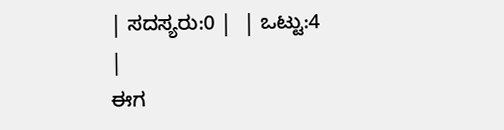| ಸದಸ್ಯರು:0 |  | ಒಟ್ಟು:4 |
ಈಗ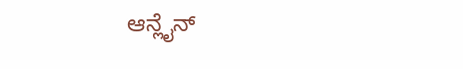ಆನ್ಲೈನ್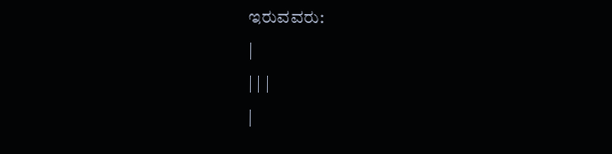ಇರುವವರು:
|
| | |
|